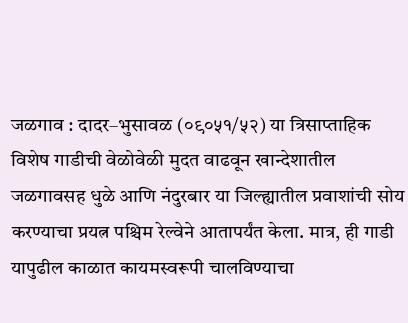जळगाव : दादर–भुसावळ (०९०५१/५२) या त्रिसाप्ताहिक विशेष गाडीची वेळोवेळी मुदत वाढवून खान्देशातील जळगावसह धुळे आणि नंदुरबार या जिल्ह्यातील प्रवाशांची सोय करण्याचा प्रयत्न पश्चिम रेल्वेने आतापर्यंत केला. मात्र, ही गाडी यापुढील काळात कायमस्वरूपी चालविण्याचा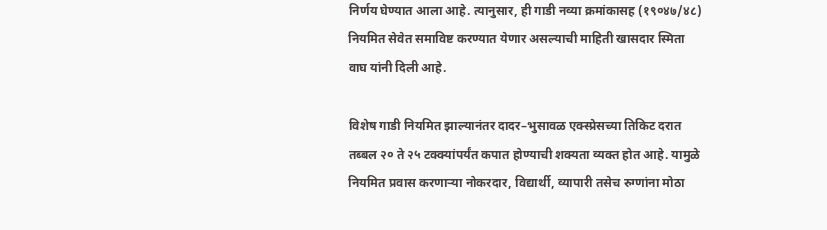निर्णय घेण्यात आला आहे. त्यानुसार, ही गाडी नव्या क्रमांकासह (१९०४७/४८) नियमित सेवेत समाविष्ट करण्यात येणार असल्याची माहिती खासदार स्मिता वाघ यांनी दिली आहे.

विशेष गाडी नियमित झाल्यानंतर दादर–भुसावळ एक्स्प्रेसच्या तिकिट दरात तब्बल २० ते २५ टक्क्यांपर्यंत कपात होण्याची शक्यता व्यक्त होत आहे. यामुळे नियमित प्रवास करणाऱ्या नोकरदार, विद्यार्थी, व्यापारी तसेच रुग्णांना मोठा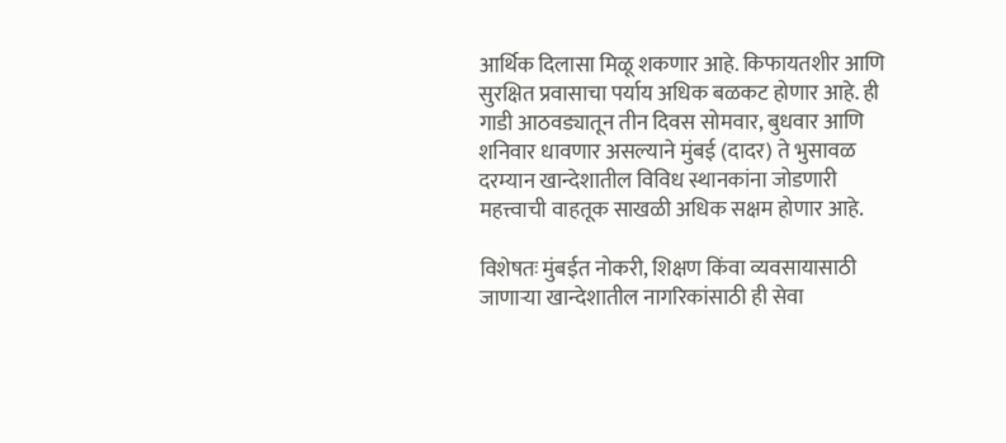आर्थिक दिलासा मिळू शकणार आहे. किफायतशीर आणि सुरक्षित प्रवासाचा पर्याय अधिक बळकट होणार आहे. ही गाडी आठवड्यातून तीन दिवस सोमवार, बुधवार आणि शनिवार धावणार असल्याने मुंबई (दादर) ते भुसावळ दरम्यान खान्देशातील विविध स्थानकांना जोडणारी महत्त्वाची वाहतूक साखळी अधिक सक्षम होणार आहे.

विशेषतः मुंबईत नोकरी, शिक्षण किंवा व्यवसायासाठी जाणाऱ्या खान्देशातील नागरिकांसाठी ही सेवा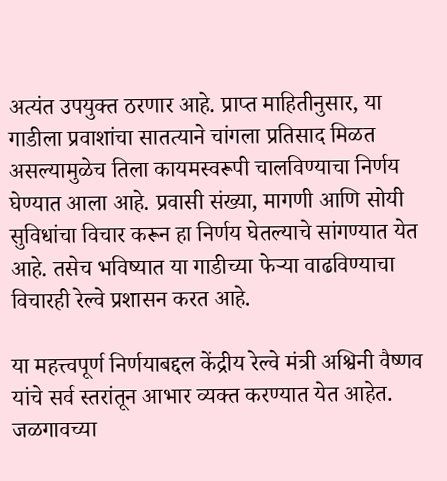अत्यंत उपयुक्त ठरणार आहे. प्राप्त माहितीनुसार, या गाडीला प्रवाशांचा सातत्याने चांगला प्रतिसाद मिळत असल्यामुळेच तिला कायमस्वरूपी चालविण्याचा निर्णय घेण्यात आला आहे. प्रवासी संख्या, मागणी आणि सोयी सुविधांचा विचार करून हा निर्णय घेतल्याचे सांगण्यात येत आहे. तसेच भविष्यात या गाडीच्या फेऱ्या वाढविण्याचा विचारही रेल्वे प्रशासन करत आहे.

या महत्त्वपूर्ण निर्णयाबद्दल केंद्रीय रेल्वे मंत्री अश्विनी वैष्णव यांचे सर्व स्तरांतून आभार व्यक्त करण्यात येत आहेत. जळगावच्या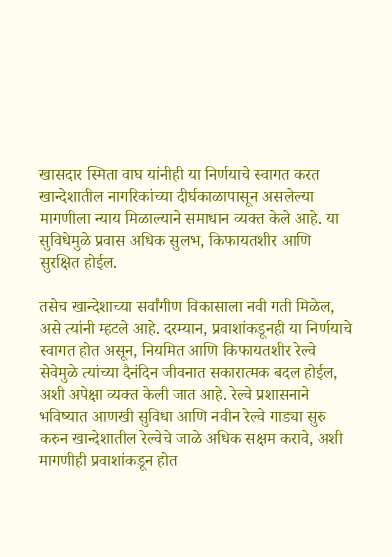खासदार स्मिता वाघ यांनीही या निर्णयाचे स्वागत करत खान्देशातील नागरिकांच्या दीर्घकाळापासून असलेल्या मागणीला न्याय मिळाल्याने समाधान व्यक्त केले आहे. या सुविधेमुळे प्रवास अधिक सुलभ, किफायतशीर आणि सुरक्षित होईल.

तसेच खान्देशाच्या सर्वांगीण विकासाला नवी गती मिळेल, असे त्यांनी म्हटले आहे. दरम्यान, प्रवाशांकडूनही या निर्णयाचे स्वागत होत असून, नियमित आणि किफायतशीर रेल्वे सेवेमुळे त्यांच्या दैनंदिन जीवनात सकारात्मक बदल होईल, अशी अपेक्षा व्यक्त केली जात आहे. रेल्वे प्रशासनाने भविष्यात आणखी सुविधा आणि नवीन रेल्वे गाड्या सुरु करुन खान्देशातील रेल्वेचे जाळे अधिक सक्षम करावे, अशी मागणीही प्रवाशांकडून होत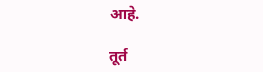आहे.

तूर्त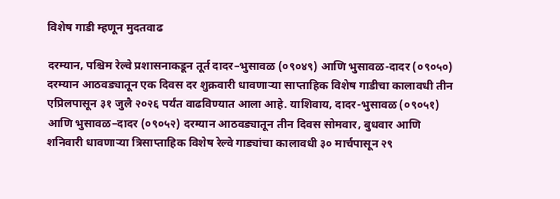विशेष गाडी म्हणून मुदतवाढ

दरम्यान, पश्चिम रेल्वे प्रशासनाकडून तूर्त दादर–भुसावळ (०९०४९) आणि भुसावळ-दादर (०९०५०) दरम्यान आठवड्यातून एक दिवस दर शुक्रवारी धावणाऱ्या साप्ताहिक विशेष गाडीचा कालावधी तीन एप्रिलपासून ३१ जुलै २०२६ पर्यंत वाढविण्यात आला आहे. याशिवाय, दादर-भुसावळ (०९०५१) आणि भुसावळ–दादर (०९०५२) दरम्यान आठवड्यातून तीन दिवस सोमवार, बुधवार आणि शनिवारी धावणाऱ्या त्रिसाप्ताहिक विशेष रेल्वे गाड्यांचा कालावधी ३० मार्चपासून २९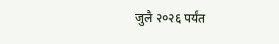जुलै २०२६ पर्यंत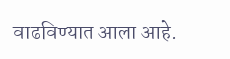वाढविण्यात आला आहे.